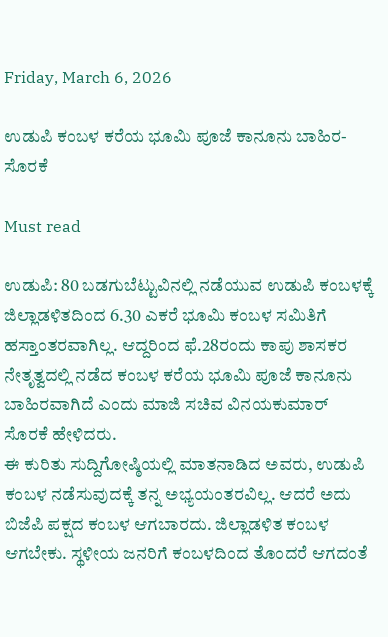Friday, March 6, 2026

ಉಡುಪಿ ಕಂಬಳ ಕರೆಯ ಭೂಮಿ ಪೂಜೆ ಕಾನೂನು ಬಾಹಿರ- ಸೊರಕೆ

Must read

ಉಡುಪಿ: 80 ಬಡಗುಬೆಟ್ಟುವಿನಲ್ಲಿ ನಡೆಯುವ ಉಡುಪಿ ಕಂಬಳಕ್ಕೆ ಜಿಲ್ಲಾಡಳಿತದಿಂದ 6.30 ಎಕರೆ ಭೂಮಿ ಕಂಬಳ ಸಮಿತಿಗೆ ಹಸ್ತಾಂತರವಾಗಿಲ್ಲ. ಆದ್ದರಿಂದ ಫೆ.28ರಂದು ಕಾಪು ಶಾಸಕರ ನೇತೃತ್ವದಲ್ಲಿ ನಡೆದ ಕಂಬಳ ಕರೆಯ ಭೂಮಿ ಪೂಜೆ ಕಾನೂನು ಬಾಹಿರವಾಗಿದೆ ಎಂದು ಮಾಜಿ ಸಚಿವ ವಿನಯಕುಮಾರ್ ಸೊರಕೆ ಹೇಳಿದರು.
ಈ ಕುರಿತು ಸುದ್ದಿಗೋಷ್ಠಿಯಲ್ಲಿ ಮಾತನಾಡಿದ ಅವರು, ಉಡುಪಿ ಕಂಬಳ ನಡೆಸುವುದಕ್ಕೆ ತನ್ನ ಅಭ್ಯಯಂತರವಿಲ್ಲ. ಆದರೆ ಅದು ಬಿಜೆಪಿ ಪಕ್ಷದ ಕಂಬಳ ಆಗಬಾರದು. ಜಿಲ್ಲಾಡಳಿತ ಕಂಬಳ ಆಗಬೇಕು. ಸ್ಥಳೀಯ ಜನರಿಗೆ ಕಂಬಳದಿಂದ ತೊಂದರೆ ಆಗದಂತೆ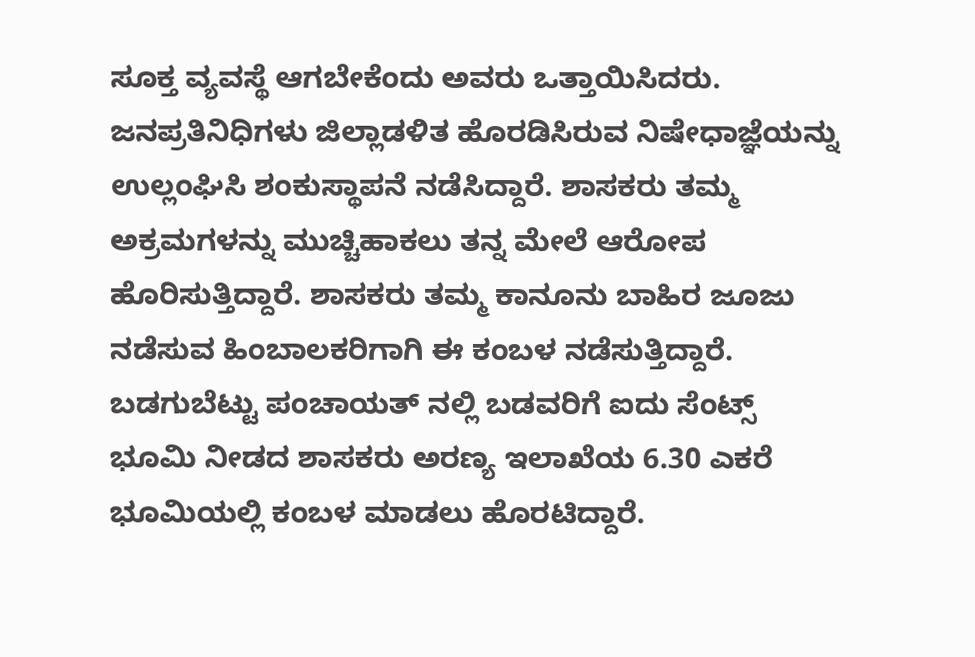ಸೂಕ್ತ ವ್ಯವಸ್ಥೆ ಆಗಬೇಕೆಂದು ಅವರು ಒತ್ತಾಯಿಸಿದರು‌.
ಜನಪ್ರತಿನಿಧಿಗಳು ಜಿಲ್ಲಾಡಳಿತ ಹೊರಡಿಸಿರುವ ನಿಷೇಧಾಜ್ಞೆಯನ್ನು ಉಲ್ಲಂಘಿಸಿ ಶಂಕುಸ್ಥಾಪನೆ ನಡೆಸಿದ್ದಾರೆ. ಶಾಸಕರು ತಮ್ಮ ಅಕ್ರಮಗಳನ್ನು ಮುಚ್ಚಿಹಾಕಲು ತನ್ನ ಮೇಲೆ ಆರೋಪ ಹೊರಿಸುತ್ತಿದ್ದಾರೆ. ಶಾಸಕರು ತಮ್ಮ ಕಾನೂನು ಬಾಹಿರ ಜೂಜು ನಡೆಸುವ ಹಿಂಬಾಲಕರಿಗಾಗಿ ಈ ಕಂಬಳ ನಡೆಸುತ್ತಿದ್ದಾರೆ. ಬಡಗುಬೆಟ್ಟು ಪಂಚಾಯತ್ ನಲ್ಲಿ ಬಡವರಿಗೆ ಐದು ಸೆಂಟ್ಸ್ ಭೂಮಿ ನೀಡದ ಶಾಸಕರು ಅರಣ್ಯ ಇಲಾಖೆಯ 6.30 ಎಕರೆ ಭೂಮಿಯಲ್ಲಿ ಕಂಬಳ ಮಾಡಲು ಹೊರಟಿದ್ದಾರೆ.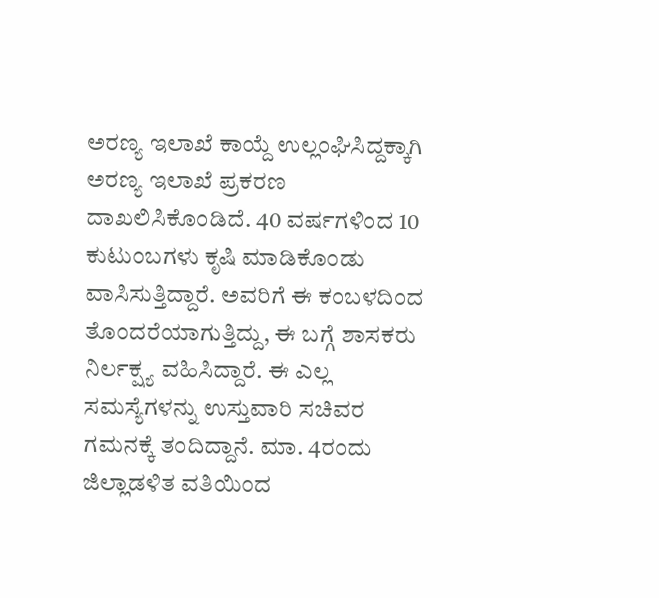ಅರಣ್ಯ ಇಲಾಖೆ ಕಾಯ್ದೆ ಉಲ್ಲಂಘಿಸಿದ್ದಕ್ಕಾಗಿ ಅರಣ್ಯ ಇಲಾಖೆ ಪ್ರಕರಣ ದಾಖಲಿಸಿಕೊಂಡಿದೆ. 40 ವರ್ಷಗಳಿಂದ 10 ಕುಟುಂಬಗಳು ಕೃಷಿ ಮಾಡಿಕೊಂಡು ವಾಸಿಸುತ್ತಿದ್ದಾರೆ. ಅವರಿಗೆ ಈ ಕಂಬಳದಿಂದ ತೊಂದರೆಯಾಗುತ್ತಿದ್ದು, ಈ ಬಗ್ಗೆ ಶಾಸಕರು ನಿರ್ಲಕ್ಷ್ಯ ವಹಿಸಿದ್ದಾರೆ. ಈ ಎಲ್ಲ ಸಮಸ್ಯೆಗಳನ್ನು ಉಸ್ತುವಾರಿ ಸಚಿವರ ಗಮನಕ್ಕೆ ತಂದಿದ್ದಾನೆ. ಮಾ. 4ರಂದು ಜಿಲ್ಲಾಡಳಿತ ವತಿಯಿಂದ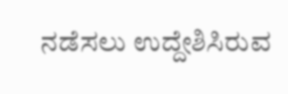ನಡೆಸಲು ಉದ್ದೇಶಿಸಿರುವ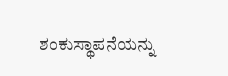ಶಂಕುಸ್ಥಾಪನೆಯನ್ನು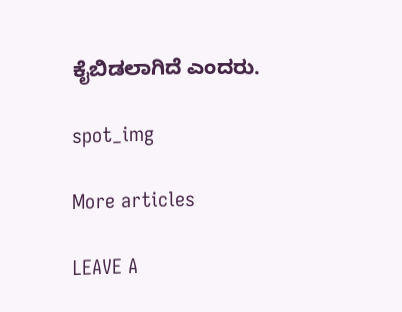ಕೈಬಿಡಲಾಗಿದೆ ಎಂದರು.

spot_img

More articles

LEAVE A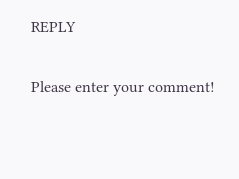REPLY

Please enter your comment!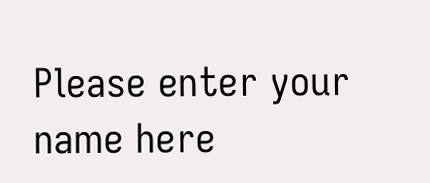Please enter your name here